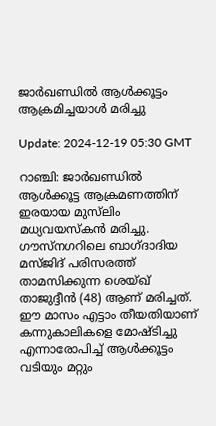ജാര്‍ഖണ്ഡില്‍ ആള്‍ക്കൂട്ടം ആക്രമിച്ചയാള്‍ മരിച്ചു

Update: 2024-12-19 05:30 GMT

റാഞ്ചി: ജാര്‍ഖണ്ഡില്‍ ആള്‍ക്കൂട്ട ആക്രമണത്തിന് ഇരയായ മുസ്‌ലിം മധ്യവയസ്‌കന്‍ മരിച്ചു. ഗൗസ്‌നഗറിലെ ബാഗ്ദാദിയ മസ്ജിദ് പരിസരത്ത് താമസിക്കുന്ന ശെയ്ഖ് താജുദ്ദീന്‍ (48) ആണ് മരിച്ചത്. ഈ മാസം എട്ടാം തീയതിയാണ് കന്നുകാലികളെ മോഷ്ടിച്ചു എന്നാരോപിച്ച് ആള്‍ക്കൂട്ടം വടിയും മറ്റും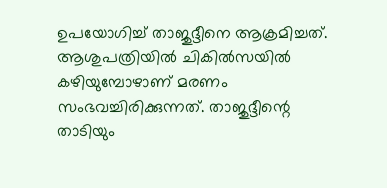ഉപയോഗിച്ച് താജുദ്ദീനെ ആക്രമിച്ചത്. ആശുപത്രിയില്‍ ചികില്‍സയില്‍ കഴിയുമ്പോഴാണ് മരണം സംഭവച്ചിരിക്കുന്നത്. താജുദ്ദീന്റെ താടിയും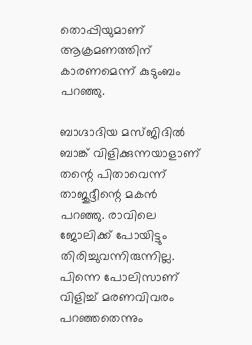തൊപ്പിയുമാണ് ആക്രമണത്തിന് കാരണമെന്ന് കുടുംബം പറഞ്ഞു.

ബാഗ്ദാദിയ മസ്ജിദില്‍ ബാങ്ക് വിളിക്കുന്നയാളാണ് തന്റെ പിതാവെന്ന് താജുദ്ദീന്റെ മകന്‍ പറഞ്ഞു. രാവിലെ ജോലിക്ക് പോയിട്ടും തിരിച്ചുവന്നിരുന്നില്ല. പിന്നെ പോലിസാണ് വിളിച്ച് മരണവിവരം പറഞ്ഞതെന്നും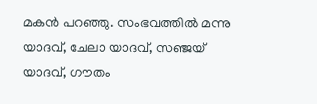മകന്‍ പറഞ്ഞു. സംഭവത്തില്‍ മന്നു യാദവ്, ചേലാ യാദവ്, സഞ്ജയ് യാദവ്, ഗൗതം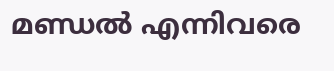മണ്ഡല്‍ എന്നിവരെ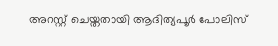അറസ്റ്റ് ചെയ്തതായി ആദിത്യപൂര്‍ പോലിസ്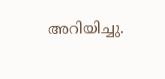അറിയിച്ചു.